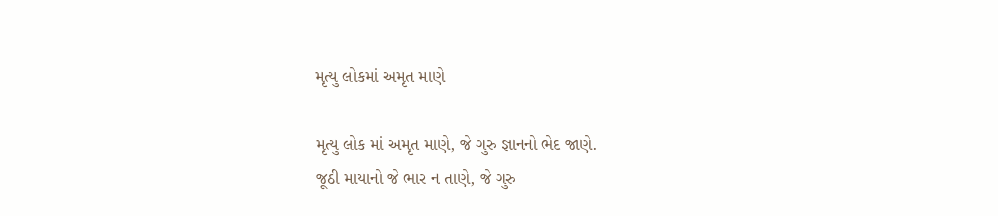મૃત્યુ લોકમાં અમૃત માણે

મૃત્યુ લોક માં અમૃત માણે, જે ગુરુ જ્ઞાનનો ભેદ જાણે.
જૂઠી માયાનો જે ભાર ન તાણે, જે ગુરુ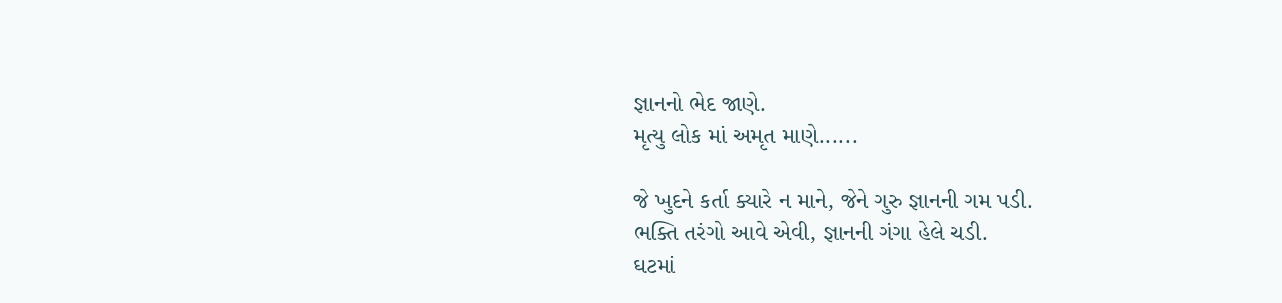જ્ઞાનનો ભેદ જાણે.
મૃત્યુ લોક માં અમૃત માણે......

જે ખુદને કર્તા ક્યારે ન માને, જેને ગુરુ જ્ઞાનની ગમ પડી.
ભક્તિ તરંગો આવે એવી, જ્ઞાનની ગંગા હેલે ચડી.
ઘટમાં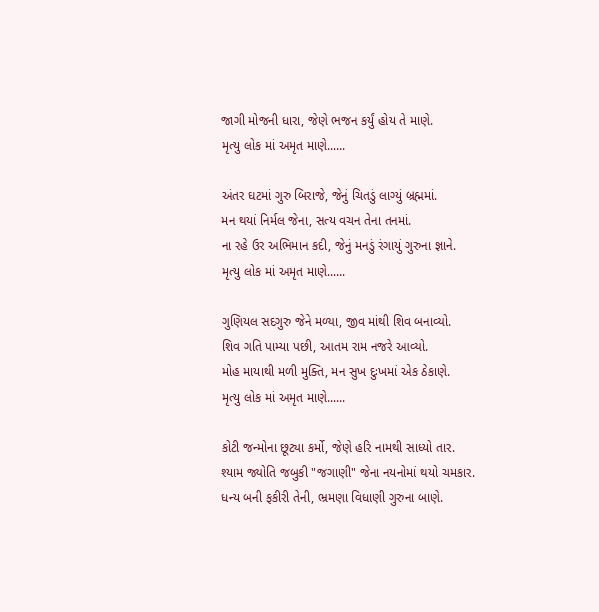જાગી મોજની ધારા, જેણે ભજન કર્યું હોય તે માણે.
મૃત્યુ લોક માં અમૃત માણે......

અંતર ઘટમાં ગુરુ બિરાજે, જેનું ચિતડું લાગ્યું બ્રહ્મમાં.
મન થયાં નિર્મલ જેના, સત્ય વચન તેના તનમાં.
ના રહે ઉર અભિમાન કદી, જેનું મનડું રંગાયું ગુરુના જ્ઞાને.
મૃત્યુ લોક માં અમૃત માણે......

ગુણિયલ સદગુરુ જેને મળ્યા, જીવ માંથી શિવ બનાવ્યો.
શિવ ગતિ પામ્યા પછી, આતમ રામ નજરે આવ્યો.
મોહ માયાથી મળી મુક્તિ, મન સુખ દુઃખમાં એક ઠેકાણે.
મૃત્યુ લોક માં અમૃત માણે......

કોટી જન્મોના છૂટ્યા કર્મો, જેણે હરિ નામથી સાધ્યો તાર.
શ્યામ જ્યોતિ જબુકી "જગાણી" જેના નયનોમાં થયો ચમકાર.
ધન્ય બની ફકીરી તેની, ભ્રમણા વિધાણી ગુરુના બાણે.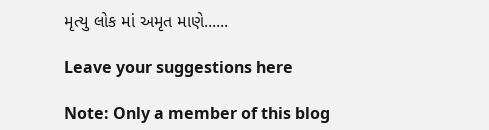મૃત્યુ લોક માં અમૃત માણે......

Leave your suggestions here

Note: Only a member of this blog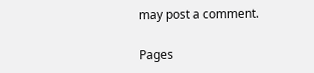may post a comment.

Pages